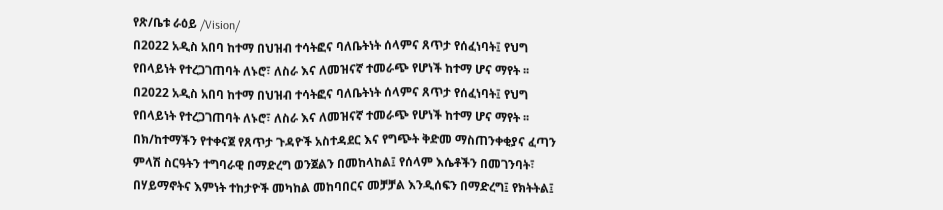የጽ/ቤቱ ራዕይ /Vision/
በ2022 አዲስ አበባ ከተማ በህዝብ ተሳትፎና ባለቤትነት ሰላምና ጸጥታ የሰፈነባት፤ የህግ የበላይነት የተረጋገጠባት ለኑሮ፣ ለስራ እና ለመዝናኛ ተመራጭ የሆነች ከተማ ሆና ማየት ፡፡
በ2022 አዲስ አበባ ከተማ በህዝብ ተሳትፎና ባለቤትነት ሰላምና ጸጥታ የሰፈነባት፤ የህግ የበላይነት የተረጋገጠባት ለኑሮ፣ ለስራ እና ለመዝናኛ ተመራጭ የሆነች ከተማ ሆና ማየት ፡፡
በክ/ከተማችን የተቀናጀ የጸጥታ ጉዳዮች አስተዳደር እና የግጭት ቅድመ ማስጠንቀቂያና ፈጣን ምላሽ ስርዓትን ተግባራዊ በማድረግ ወንጀልን በመከላከል፤ የሰላም እሴቶችን በመገንባት፣ በሃይማኖትና እምነት ተከታዮች መካከል መከባበርና መቻቻል እንዲሰፍን በማድረግ፤ የክትትል፤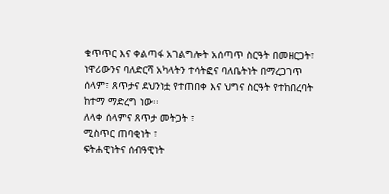ቁጥጥር እና ቀልጣፋ አገልግሎት አሰጣጥ ስርዓት በመዘርጋት፣ ነዋሪውንና ባለድርሻ አካላትን ተሳትፎና ባለቤትነት በማረጋገጥ ሰላም፣ ጸጥታና ደህንነቷ የተጠበቀ እና ህግና ስርዓት የተከበረባት ከተማ ማድረግ ነው፡፡
ለላቀ ሰላምና ጸጥታ መትጋት ፣
ሚስጥር ጠባቂነት ፣
ፍትሐዊነትና ሰብዓዊነት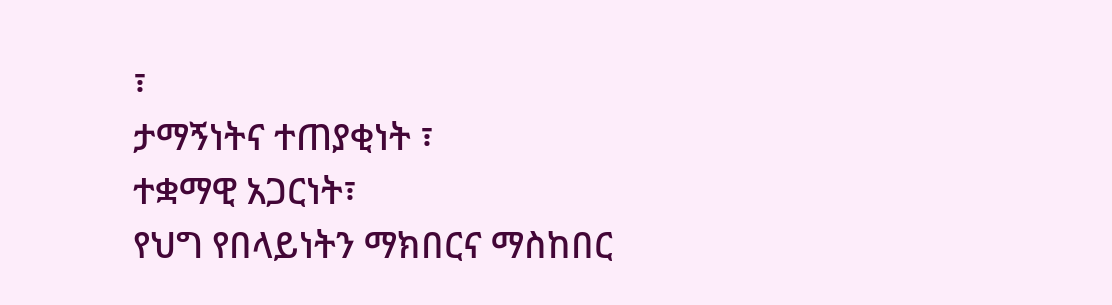፣
ታማኝነትና ተጠያቂነት ፣
ተቋማዊ አጋርነት፣
የህግ የበላይነትን ማክበርና ማስከበር